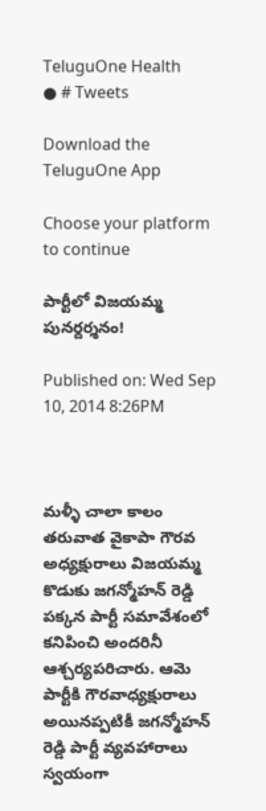TeluguOne Health
● # Tweets

Download the TeluguOne App

Choose your platform to continue

పార్టీలో విజయమ్మ పునర్దర్శనం!

Published on: Wed Sep 10, 2014 8:26PM



మళ్ళీ చాలా కాలం తరువాత వైకాపా గౌరవ అధ్యక్షురాలు విజయమ్మ కొడుకు జగన్మోహన్ రెడ్డి పక్కన పార్టీ సమావేశంలో కనిపించి అందరినీ ఆశ్చర్యపరిచారు. ఆమె పార్టీకి గౌరవాధ్యక్షురాలు అయినప్పటికీ జగన్మోహన్ రెడ్డి పార్టీ వ్యవహారాలు స్వయంగా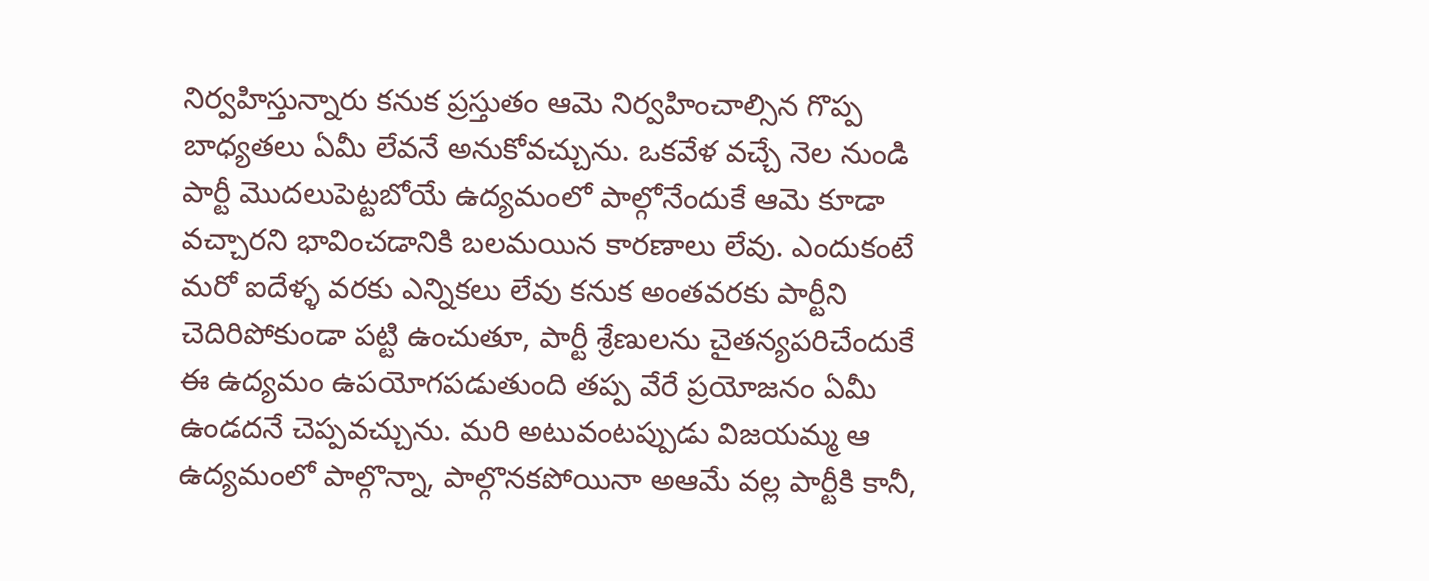నిర్వహిస్తున్నారు కనుక ప్రస్తుతం ఆమె నిర్వహించాల్సిన గొప్ప బాధ్యతలు ఏమీ లేవనే అనుకోవచ్చును. ఒకవేళ వచ్చే నెల నుండి పార్టీ మొదలుపెట్టబోయే ఉద్యమంలో పాల్గోనేందుకే ఆమె కూడా వచ్చారని భావించడానికి బలమయిన కారణాలు లేవు. ఎందుకంటే మరో ఐదేళ్ళ వరకు ఎన్నికలు లేవు కనుక అంతవరకు పార్టీని చెదిరిపోకుండా పట్టి ఉంచుతూ, పార్టీ శ్రేణులను చైతన్యపరిచేందుకే ఈ ఉద్యమం ఉపయోగపడుతుంది తప్ప వేరే ప్రయోజనం ఏమీ ఉండదనే చెప్పవచ్చును. మరి అటువంటప్పుడు విజయమ్మ ఆ ఉద్యమంలో పాల్గొన్నా, పాల్గొనకపోయినా అఆమే వల్ల పార్టీకి కానీ,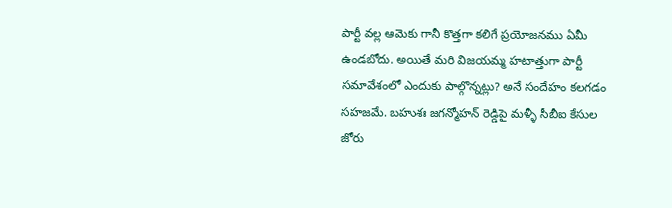పార్టీ వల్ల ఆమెకు గానీ కొత్తగా కలిగే ప్రయోజనము ఏమీ ఉండబోదు. అయితే మరి విజయమ్మ హటాత్తుగా పార్టీ సమావేశంలో ఎందుకు పాల్గొన్నట్లు? అనే సందేహం కలగడం సహజమే. బహుశః జగన్మోహన్ రెడ్డిపై మళ్ళీ సీబీఐ కేసుల జోరు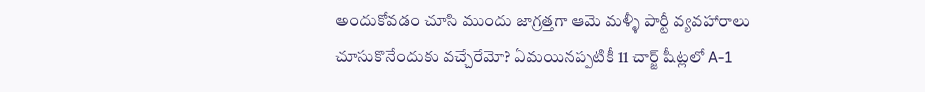అందుకోవడం చూసి ముందు జాగ్రత్తగా ఆమె మళ్ళీ పార్టీ వ్యవహారాలు చూసుకొనేందుకు వచ్చేరేమో? ఏమయినప్పటికీ 11 చార్జ్ షీట్లలో A-1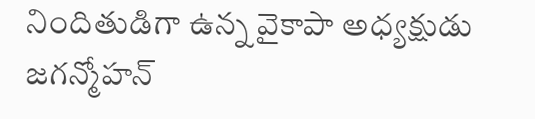నిందితుడిగా ఉన్న వైకాపా అధ్యక్షుడు జగన్మోహన్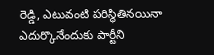రెడ్డి, ఎటువంటి పరిస్థితినయినా ఎదుర్కొనేందుకు పార్టీని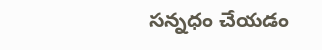సన్నధం చేయడం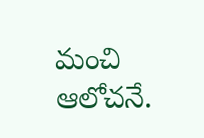మంచి ఆలోచనే.